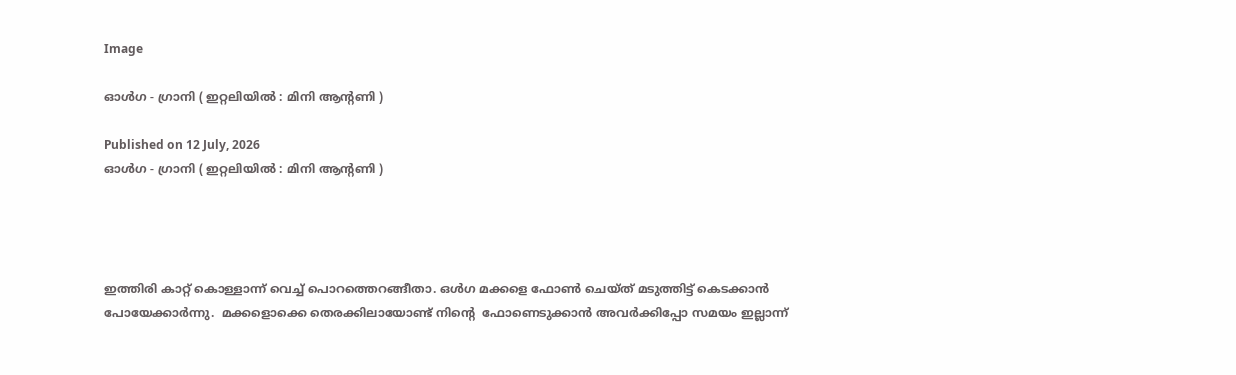Image

ഓൾഗ - ഗ്രാനി ( ഇറ്റലിയിൽ : മിനി ആന്റണി )

Published on 12 July, 2026
ഓൾഗ - ഗ്രാനി ( ഇറ്റലിയിൽ : മിനി ആന്റണി )




ഇത്തിരി കാറ്റ് കൊള്ളാന്ന് വെച്ച് പൊറത്തെറങ്ങീതാ. ഒൾഗ മക്കളെ ഫോൺ ചെയ്ത് മടുത്തിട്ട് കെടക്കാൻ പോയേക്കാർന്നു.  മക്കളൊക്കെ തെരക്കിലായോണ്ട് നിൻ്റെ  ഫോണെടുക്കാൻ അവർക്കിപ്പോ സമയം ഇല്ലാന്ന്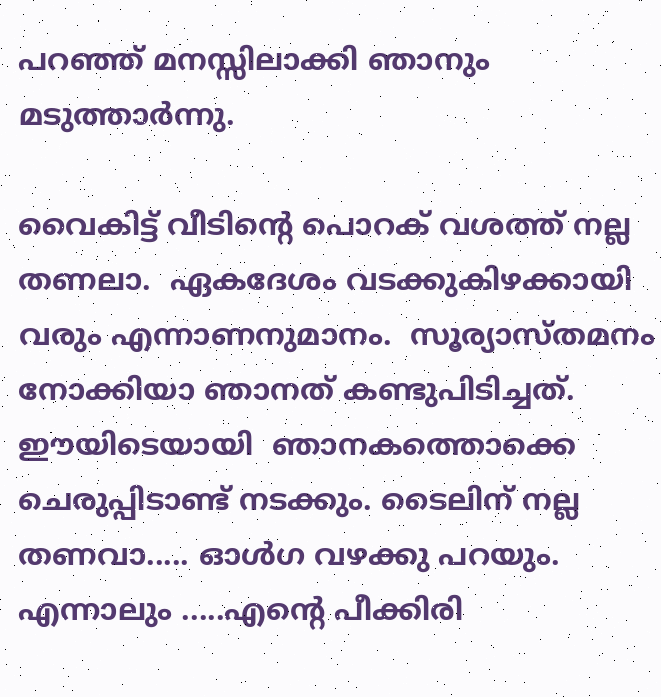പറഞ്ഞ് മനസ്സിലാക്കി ഞാനും മടുത്താർന്നു.

വൈകിട്ട് വീടിൻ്റെ പൊറക് വശത്ത് നല്ല തണലാ.  ഏകദേശം വടക്കുകിഴക്കായി വരും എന്നാണനുമാനം.  സൂര്യാസ്തമനം നോക്കിയാ ഞാനത് കണ്ടുപിടിച്ചത്.   ഈയിടെയായി  ഞാനകത്തൊക്കെ ചെരുപ്പിടാണ്ട് നടക്കും. ടൈലിന് നല്ല തണവാ..... ഓൾഗ വഴക്കു പറയും. എന്നാലും .....എൻ്റെ പീക്കിരി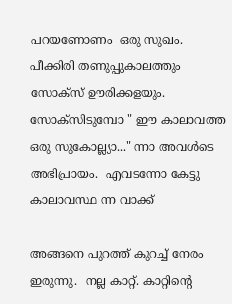പറയണോണം  ഒരു സുഖം.  പീക്കിരി തണുപ്പുകാലത്തും സോക്സ് ഊരിക്കളയും.  സോക്സിടുമ്പോ " ഈ കാലാവത്ത ഒരു സുകോല്ല്യാ..." ന്നാ അവൾടെ അഭിപ്രായം.  എവടന്നോ കേട്ടു കാലാവസ്ഥ ന്ന വാക്ക്

അങ്ങനെ പുറത്ത് കുറച്ച് നേരം ഇരുന്നു.  നല്ല കാറ്റ്. കാറ്റിൻ്റെ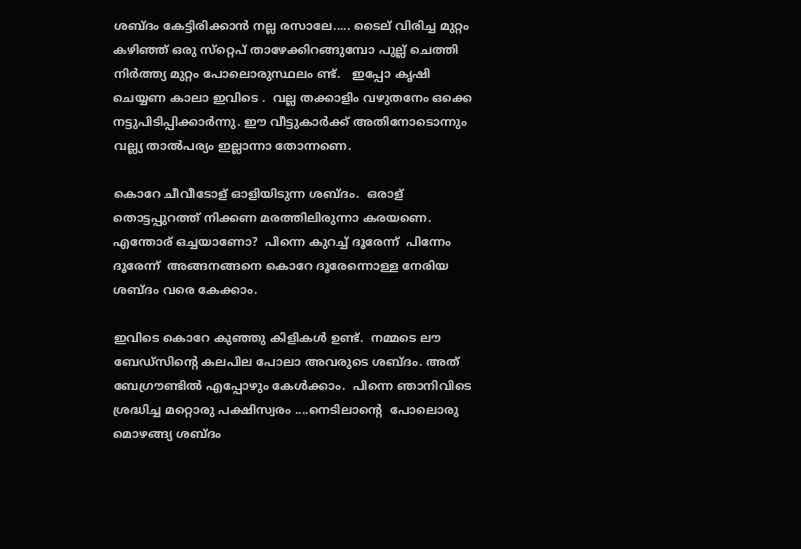ശബ്‌ദം കേട്ടിരിക്കാൻ നല്ല രസാലേ..... ടൈല് വിരിച്ച മുറ്റം കഴിഞ്ഞ് ഒരു സ്‌റ്റെപ് താഴേക്കിറങ്ങുമ്പോ പുല്ല് ചെത്തി നിർത്ത്യ മുറ്റം പോലൊരുസ്ഥലം ണ്ട്.   ഇപ്പോ കൃഷി ചെയ്യണ കാലാ ഇവിടെ .  വല്ല തക്കാളിം വഴുതനേം ഒക്കെ നട്ടുപിടിപ്പിക്കാർന്നു. ഈ വീട്ടുകാർക്ക് അതിനോടൊന്നും വല്ല്യ താൽപര്യം ഇല്ലാന്നാ തോന്നണെ.

കൊറേ ചീവീടോള് ഓളിയിടുന്ന ശബ്‌ദം.  ഒരാള് തൊട്ടപ്പുറത്ത് നിക്കണ മരത്തിലിരുന്നാ കരയണെ.  എന്തോര് ഒച്ചയാണോ?  പിന്നെ കുറച്ച് ദൂരേന്ന്  പിന്നേം ദൂരേന്ന്  അങ്ങനങ്ങനെ കൊറേ ദൂരേന്നൊള്ള നേരിയ ശബ്‌ദം വരെ കേക്കാം.

ഇവിടെ കൊറേ കുഞ്ഞു കിളികൾ ഉണ്ട്.  നമ്മടെ ലൗ ബേഡ്സിൻ്റെ കലപില പോലാ അവരുടെ ശബ്‌ദം. അത് ബേഗ്രൗണ്ടിൽ എപ്പോഴും കേൾക്കാം.  പിന്നെ ഞാനിവിടെ ശ്രദ്ധിച്ച മറ്റൊരു പക്ഷിസ്വരം ....നെടിലാൻ്റെ  പോലൊരു മൊഴങ്ങ്യ ശബ്‌ദം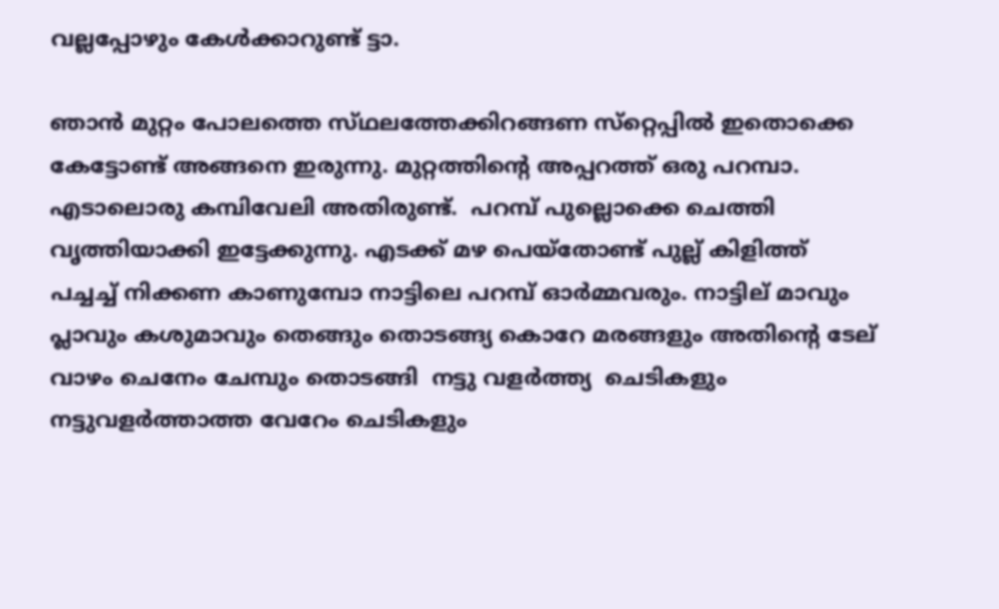വല്ലപ്പോഴും കേൾക്കാറുണ്ട് ട്ടാ.

ഞാൻ മുറ്റം പോലത്തെ സ്‌ഥലത്തേക്കിറങ്ങണ സ്‌റ്റെപ്പിൽ ഇതൊക്കെ കേട്ടോണ്ട് അങ്ങനെ ഇരുന്നു. മുറ്റത്തിൻ്റെ അപ്പറത്ത് ഒരു പറമ്പാ. എടാലൊരു കമ്പിവേലി അതിരുണ്ട്.  പറമ്പ് പുല്ലൊക്കെ ചെത്തി വൃത്തിയാക്കി ഇട്ടേക്കുന്നു. എടക്ക് മഴ പെയ്തോണ്ട് പുല്ല് കിളിത്ത് പച്ചച്ച് നിക്കണ കാണുമ്പോ നാട്ടിലെ പറമ്പ് ഓർമ്മവരും. നാട്ടില് മാവും പ്ലാവും കശുമാവും തെങ്ങും തൊടങ്ങ്യ കൊറേ മരങ്ങളും അതിൻ്റെ ടേല് വാഴം ചെനേം ചേമ്പും തൊടങ്ങി  നട്ടു വളർത്ത്യ  ചെടികളും നട്ടുവളർത്താത്ത വേറേം ചെടികളും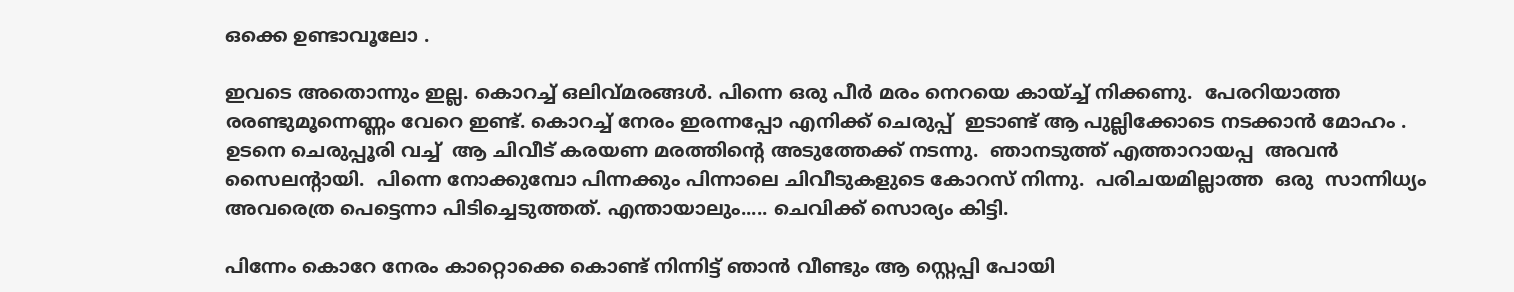ഒക്കെ ഉണ്ടാവൂലോ .

ഇവടെ അതൊന്നും ഇല്ല. കൊറച്ച് ഒലിവ്മരങ്ങൾ. പിന്നെ ഒരു പീർ മരം നെറയെ കായ്ച്ച് നിക്കണു.  പേരറിയാത്ത
രരണ്ടുമൂന്നെണ്ണം വേറെ ഇണ്ട്. കൊറച്ച് നേരം ഇരന്നപ്പോ എനിക്ക് ചെരുപ്പ്  ഇടാണ്ട് ആ പുല്ലിക്കോടെ നടക്കാൻ മോഹം .  ഉടനെ ചെരുപ്പൂരി വച്ച്  ആ ചിവീട് കരയണ മരത്തിൻ്റെ അടുത്തേക്ക് നടന്നു.  ഞാനടുത്ത് എത്താറായപ്പ  അവൻ സൈലൻ്റായി.  പിന്നെ നോക്കുമ്പോ പിന്നക്കും പിന്നാലെ ചിവീടുകളുടെ കോറസ് നിന്നു.  പരിചയമില്ലാത്ത  ഒരു  സാന്നിധ്യം അവരെത്ര പെട്ടെന്നാ പിടിച്ചെടുത്തത്. എന്തായാലും..... ചെവിക്ക് സൊര്യം കിട്ടി.

പിന്നേം കൊറേ നേരം കാറ്റൊക്കെ കൊണ്ട് നിന്നിട്ട് ഞാൻ വീണ്ടും ആ സ്റ്റെപ്പി പോയി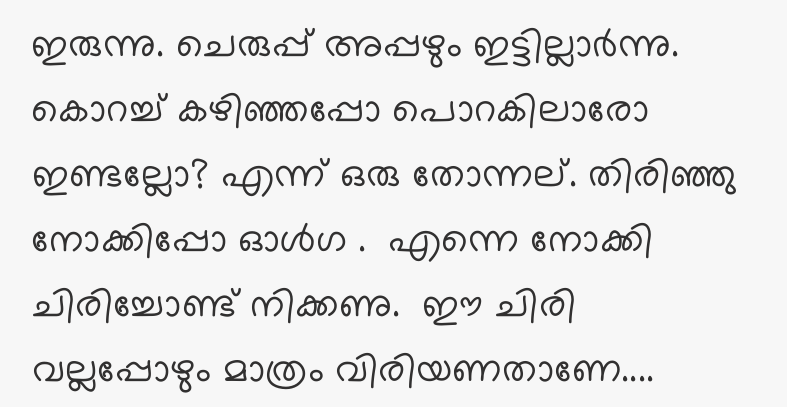ഇരുന്നു. ചെരുപ്പ് അപ്പഴും ഇട്ടില്ലാർന്നു. കൊറച്ച് കഴിഞ്ഞപ്പോ പൊറകിലാരോ ഇണ്ടല്ലോ? എന്ന് ഒരു തോന്നല്. തിരിഞ്ഞു നോക്കിപ്പോ ഓൾഗ .  എന്നെ നോക്കി ചിരിച്ചോണ്ട് നിക്കണു.  ഈ ചിരി വല്ലപ്പോഴും മാത്രം വിരിയണതാണേ....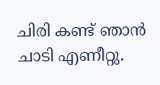ചിരി കണ്ട് ഞാൻ ചാടി എണീറ്റു.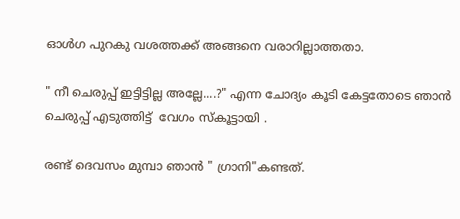ഓൾഗ പുറകു വശത്തക്ക് അങ്ങനെ വരാറില്ലാത്തതാ.

" നീ ചെരുപ്പ് ഇട്ടിട്ടില്ല അല്ലേ....?" എന്ന ചോദ്യം കൂടി കേട്ടതോടെ ഞാൻ ചെരുപ്പ് എടുത്തിട്ട്  വേഗം സ്കൂട്ടായി .

രണ്ട് ദെവസം മുമ്പാ ഞാൻ " ഗ്രാനി"കണ്ടത്.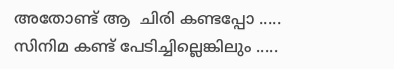അതോണ്ട് ആ  ചിരി കണ്ടപ്പോ ..... സിനിമ കണ്ട് പേടിച്ചില്ലെങ്കിലും .....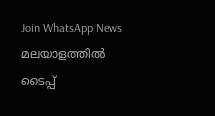Join WhatsApp News
മലയാളത്തില്‍ ടൈപ്പ്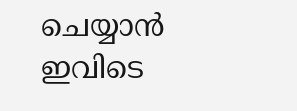ചെയ്യാന്‍ ഇവിടെ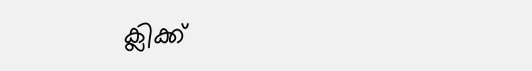ക്ലിക്ക്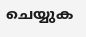ചെയ്യുക